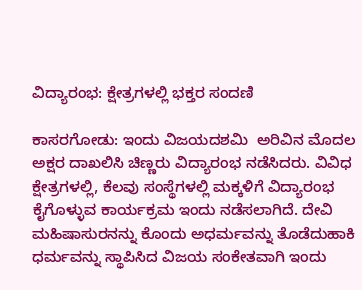ವಿದ್ಯಾರಂಭ: ಕ್ಷೇತ್ರಗಳಲ್ಲಿ ಭಕ್ತರ ಸಂದಣಿ

ಕಾಸರಗೋಡು: ಇಂದು ವಿಜಯದಶಮಿ  ಅರಿವಿನ ಮೊದಲ ಅಕ್ಷರ ದಾಖಲಿಸಿ ಚಿಣ್ಣರು ವಿದ್ಯಾರಂಭ ನಡೆಸಿದರು. ವಿವಿಧ  ಕ್ಷೇತ್ರಗಳಲ್ಲಿ, ಕೆಲವು ಸಂಸ್ಥೆಗಳಲ್ಲಿ ಮಕ್ಕಳಿಗೆ ವಿದ್ಯಾರಂಭ ಕೈಗೊಳ್ಳುವ ಕಾರ್ಯಕ್ರಮ ಇಂದು ನಡೆಸಲಾಗಿದೆ. ದೇವಿ ಮಹಿಷಾಸುರನನ್ನು ಕೊಂದು ಅಧರ್ಮವನ್ನು ತೊಡೆದುಹಾಕಿ ಧರ್ಮವನ್ನು ಸ್ಥಾಪಿಸಿದ ವಿಜಯ ಸಂಕೇತವಾಗಿ ಇಂದು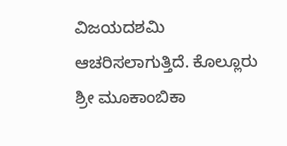ವಿಜಯದಶಮಿ ಆಚರಿಸಲಾಗುತ್ತಿದೆ. ಕೊಲ್ಲೂರು ಶ್ರೀ ಮೂಕಾಂಬಿಕಾ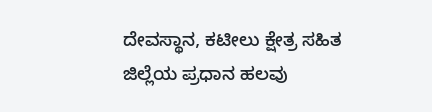ದೇವಸ್ಥಾನ, ಕಟೀಲು ಕ್ಷೇತ್ರ ಸಹಿತ ಜಿಲ್ಲೆಯ ಪ್ರಧಾನ ಹಲವು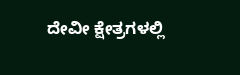ದೇವೀ ಕ್ಷೇತ್ರಗಳಲ್ಲಿ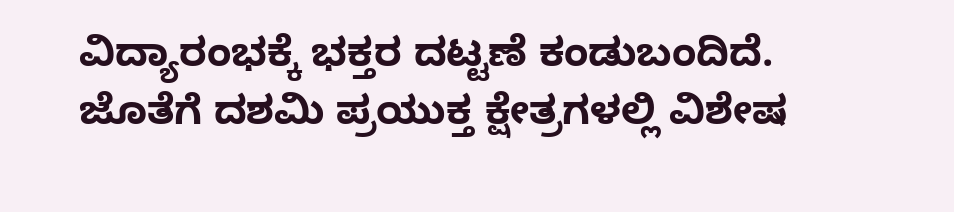ವಿದ್ಯಾರಂಭಕ್ಕೆ ಭಕ್ತರ ದಟ್ಟಣೆ ಕಂಡುಬಂದಿದೆ. ಜೊತೆಗೆ ದಶಮಿ ಪ್ರಯುಕ್ತ ಕ್ಷೇತ್ರಗಳಲ್ಲಿ ವಿಶೇಷ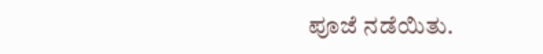ಪೂಜೆ ನಡೆಯಿತು.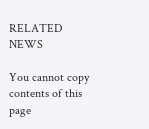RELATED NEWS

You cannot copy contents of this page